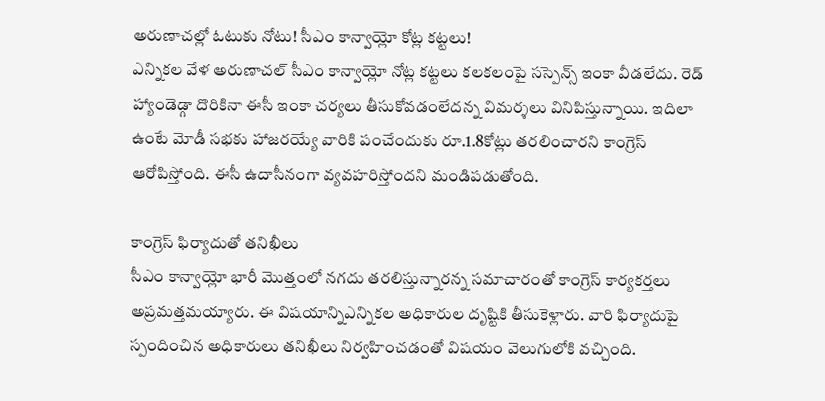అరుణాచల్లో ఓటుకు నోటు! సీఎం కాన్వాయ్లో కోట్ల కట్టలు!
ఎన్నికల వేళ అరుణాచల్ సీఎం కాన్వాయ్లో నోట్ల కట్టలు కలకలంపై సస్పెన్స్ ఇంకా వీడలేదు. రెడ్ హ్యాండెడ్గా దొరికినా ఈసీ ఇంకా చర్యలు తీసుకోవడంలేదన్న విమర్శలు వినిపిస్తున్నాయి. ఇదిలా ఉంటే మోడీ సభకు హాజరయ్యే వారికి పంచేందుకు రూ.1.8కోట్లు తరలించారని కాంగ్రెస్ ఆరోపిస్తోంది. ఈసీ ఉదాసీనంగా వ్యవహరిస్తోందని మండిపడుతోంది.

కాంగ్రెస్ ఫిర్యాదుతో తనిఖీలు
సీఎం కాన్వాయ్లో భారీ మొత్తంలో నగదు తరలిస్తున్నారన్న సమాచారంతో కాంగ్రెస్ కార్యకర్తలు అప్రమత్తమయ్యారు. ఈ విషయాన్నిఎన్నికల అధికారుల దృష్టికి తీసుకెళ్లారు. వారి ఫిర్యాదుపై స్పందించిన అధికారులు తనిఖీలు నిర్వహించడంతో విషయం వెలుగులోకి వచ్చింది.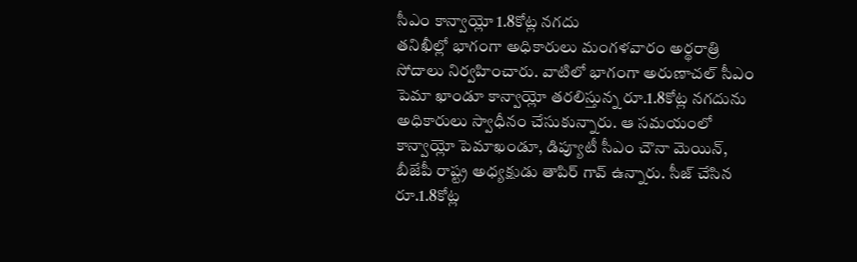సీఎం కాన్వాయ్లో 1.8కోట్ల నగదు
తనిఖీల్లో భాగంగా అధికారులు మంగళవారం అర్థరాత్రి సోదాలు నిర్వహించారు. వాటిలో భాగంగా అరుణాచల్ సీఎం పెమా ఖాండూ కాన్వాయ్లో తరలిస్తున్న రూ.1.8కోట్ల నగదును అధికారులు స్వాధీనం చేసుకున్నారు. ఆ సమయంలో కాన్వాయ్లో పెమాఖండూ, డిప్యూటీ సీఎం చౌనా మెయిన్, బీజేపీ రాష్ట్ర అధ్యక్షుడు తాపిర్ గావ్ ఉన్నారు. సీజ్ చేసిన రూ.1.8కోట్ల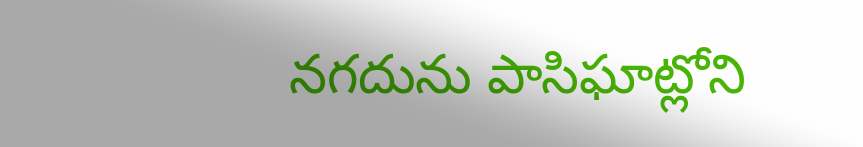నగదును పాసిఘాట్లోని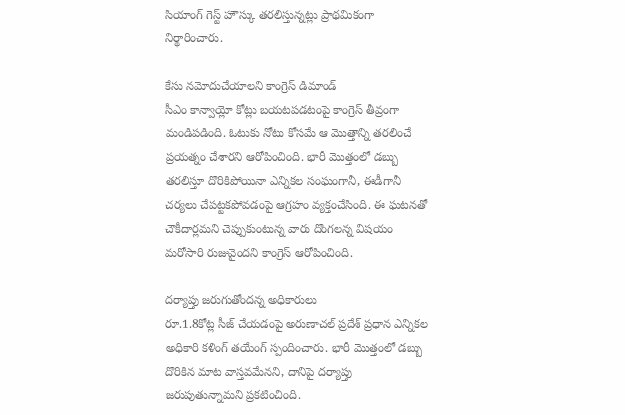సియాంగ్ గెస్ట్ హౌస్కు తరలిస్తున్నట్లు ప్రాథమికంగా నిర్థారించారు.

కేసు నమోదుచేయాలని కాంగ్రెస్ డిమాండ్
సీఎం కాన్వాయ్లో కోట్లు బయటపడటంపై కాంగ్రెస్ తీవ్రంగా మండిపడింది. ఓటుకు నోటు కోసమే ఆ మొత్తాన్ని తరలించే ప్రయత్నం చేశారని ఆరోపించింది. భారీ మొత్తంలో డబ్బు తరలిస్తూ దొరికిపోయినా ఎన్నికల సంఘంగానీ, ఈడీగానీ చర్యలు చేపట్టకపోవడంపై ఆగ్రహం వ్యక్తంచేసింది. ఈ ఘటనతో చౌకీదార్లమని చెప్పుకుంటున్న వారు దొంగలన్న విషయం మరోసారి రుజువైందని కాంగ్రెస్ ఆరోపించింది.

దర్యాప్తు జరుగుతోందన్న అధికారులు
రూ.1.8కోట్ల సీజ్ చేయడంపై అరుణాచల్ ప్రదేశ్ ప్రధాన ఎన్నికల అధికారి కళింగ్ తయేంగ్ స్పందించారు. భారీ మొత్తంలో డబ్బు దొరికిన మాట వాస్తవమేనని, దానిపై దర్యాప్తు జరుపుతున్నామని ప్రకటించింది.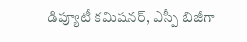డిప్యూటీ కమిషనర్, ఎస్పీ బిజీగా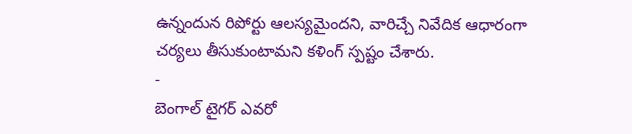ఉన్నందున రిపోర్టు ఆలస్యమైందని, వారిచ్చే నివేదిక ఆధారంగా చర్యలు తీసుకుంటామని కళింగ్ స్పష్టం చేశారు.
-
బెంగాల్ టైగర్ ఎవరో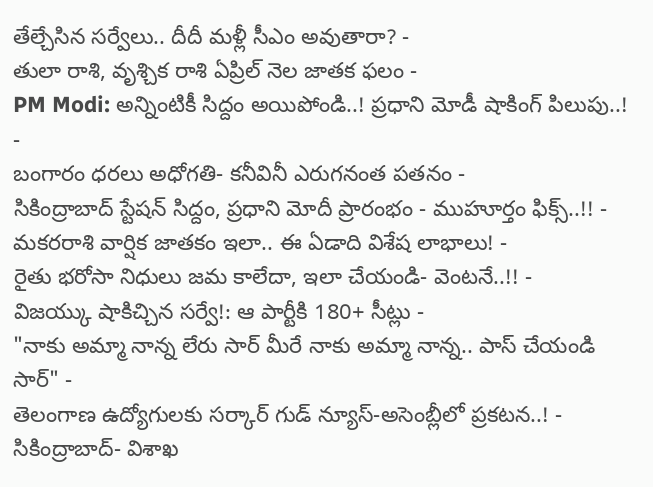తేల్చేసిన సర్వేలు.. దీదీ మళ్లీ సీఎం అవుతారా? -
తులా రాశి, వృశ్చిక రాశి ఏప్రిల్ నెల జాతక ఫలం -
PM Modi: అన్నింటికీ సిద్దం అయిపోండి..! ప్రధాని మోడీ షాకింగ్ పిలుపు..! -
బంగారం ధరలు అధోగతి- కనీవినీ ఎరుగనంత పతనం -
సికింద్రాబాద్ స్టేషన్ సిద్దం, ప్రధాని మోదీ ప్రారంభం - ముహూర్తం ఫిక్స్..!! -
మకరరాశి వార్షిక జాతకం ఇలా.. ఈ ఏడాది విశేష లాభాలు! -
రైతు భరోసా నిధులు జమ కాలేదా, ఇలా చేయండి- వెంటనే..!! -
విజయ్కు షాకిచ్చిన సర్వే!: ఆ పార్టీకి 180+ సీట్లు -
"నాకు అమ్మా నాన్న లేరు సార్ మీరే నాకు అమ్మా నాన్న.. పాస్ చేయండి సార్" -
తెలంగాణ ఉద్యోగులకు సర్కార్ గుడ్ న్యూస్-అసెంబ్లీలో ప్రకటన..! -
సికింద్రాబాద్- విశాఖ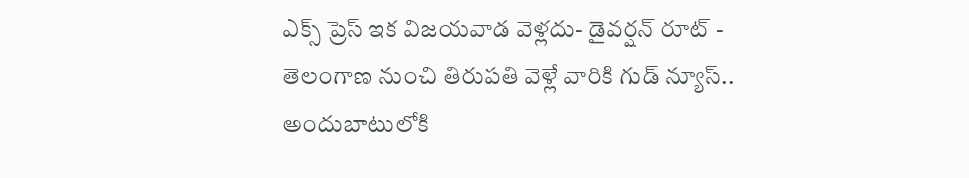ఎక్స్ ప్రెస్ ఇక విజయవాడ వెళ్లదు- డైవర్షన్ రూట్ -
తెలంగాణ నుంచి తిరుపతి వెళ్లే వారికి గుడ్ న్యూస్.. అందుబాటులోకి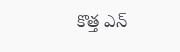కొత్త ఎన్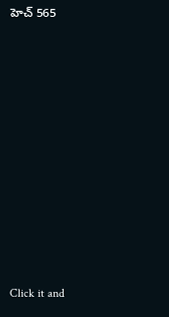హెచ్ 565












Click it and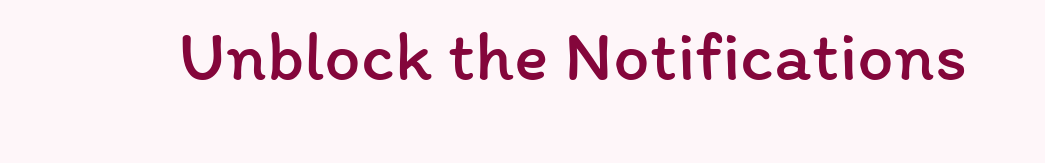Unblock the Notifications